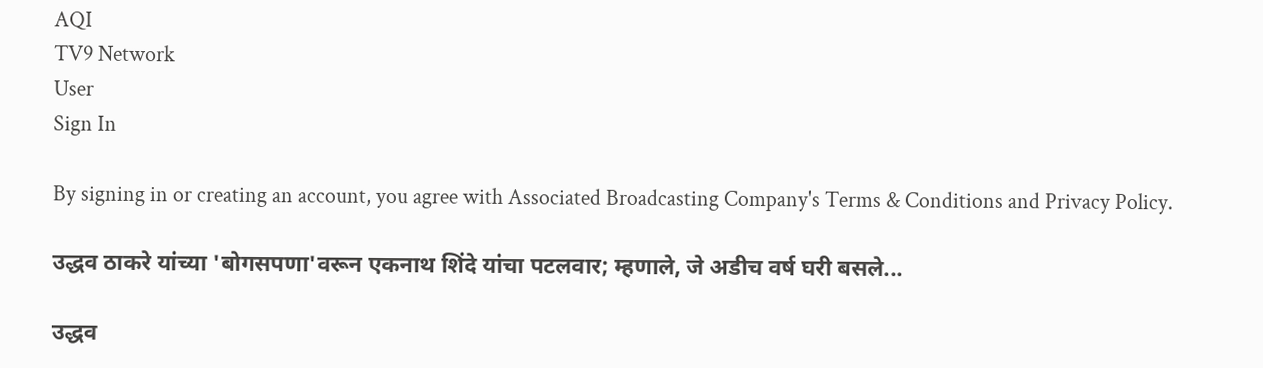AQI
TV9 Network
User
Sign In

By signing in or creating an account, you agree with Associated Broadcasting Company's Terms & Conditions and Privacy Policy.

उद्धव ठाकरे यांच्या 'बोगसपणा'वरून एकनाथ शिंदे यांचा पटलवार; म्हणाले, जे अडीच वर्ष घरी बसले...

उद्धव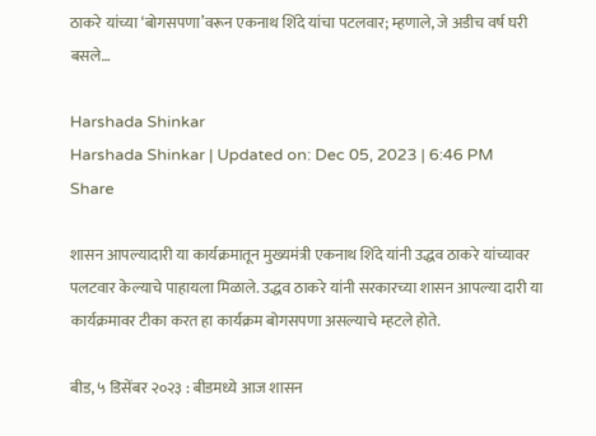ठाकरे यांच्या ‘बोगसपणा’वरून एकनाथ शिंदे यांचा पटलवार; म्हणाले, जे अडीच वर्ष घरी बसले…

Harshada Shinkar
Harshada Shinkar | Updated on: Dec 05, 2023 | 6:46 PM
Share

शासन आपल्यादारी या कार्यक्रमातून मुख्यमंत्री एकनाथ शिंदे यांनी उद्धव ठाकरे यांच्यावर पलटवार केल्याचे पाहायला मिळाले. उद्धव ठाकरे यांनी सरकारच्या शासन आपल्या दारी या कार्यक्रमावर टीका करत हा कार्यक्रम बोगसपणा असल्याचे म्हटले होते.

बीड, ५ डिसेंबर २०२३ : बीडमध्ये आज शासन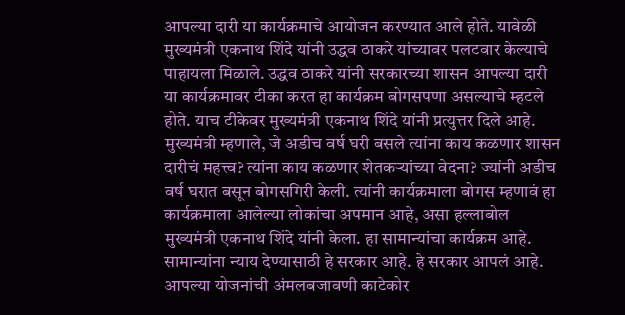आपल्या दारी या कार्यक्रमाचे आयोजन करण्यात आले होते. यावेळी मुख्यमंत्री एकनाथ शिंदे यांनी उद्धव ठाकरे यांच्यावर पलटवार केल्याचे पाहायला मिळाले. उद्धव ठाकरे यांनी सरकारच्या शासन आपल्या दारी या कार्यक्रमावर टीका करत हा कार्यक्रम बोगसपणा असल्याचे म्हटले होते. याच टीकेवर मुख्यमंत्री एकनाथ शिंदे यांनी प्रत्युत्तर दिले आहे. मुख्यमंत्री म्हणाले, जे अडीच वर्ष घरी बसले त्यांना काय कळणार शासन दारीचं महत्त्व? त्यांना काय कळणार शेतकऱ्यांच्या वेदना? ज्यांनी अडीच वर्ष घरात बसून बोगसगिरी केली. त्यांनी कार्यक्रमाला बोगस म्हणावं हा कार्यक्रमाला आलेल्या लोकांचा अपमान आहे, असा हल्लाबोल मुख्यमंत्री एकनाथ शिंदे यांनी केला. हा सामान्यांचा कार्यक्रम आहे. सामान्यांना न्याय देण्यासाठी हे सरकार आहे. हे सरकार आपलं आहे. आपल्या योजनांची अंमलबजावणी काटेकोर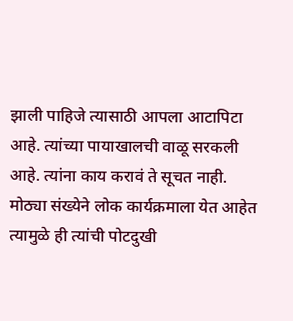झाली पाहिजे त्यासाठी आपला आटापिटा आहे. त्यांच्या पायाखालची वाळू सरकली आहे. त्यांना काय करावं ते सूचत नाही. मोठ्या संख्येने लोक कार्यक्रमाला येत आहेत त्यामुळे ही त्यांची पोटदुखी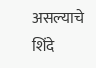असल्याचे शिंदे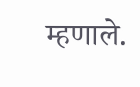म्हणाले.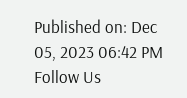Published on: Dec 05, 2023 06:42 PM
Follow Us